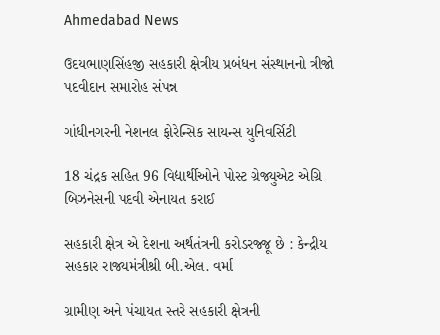Ahmedabad News

ઉદયભાણસિંહજી સહકારી ક્ષેત્રીય પ્રબંધન સંસ્થાનનો ત્રીજો પદવીદાન સમારોહ સંપન્ન

ગાંધીનગરની નેશનલ ફોરેન્સિક સાયન્સ યુનિવર્સિટી

18 ચંદ્રક સહિત 96 વિદ્યાર્થીઓને પોસ્ટ ગ્રેજ્યુએટ એગ્રિ બિઝનેસની પદવી એનાયત કરાઈ

સહકારી ક્ષેત્ર એ દેશના અર્થતંત્રની કરોડરજ્જૂ છે : કેન્દ્રીય સહકાર રાજ્યમંત્રીશ્રી બી.એલ. વર્મા

ગ્રામીણ અને પંચાયત સ્તરે સહકારી ક્ષેત્રની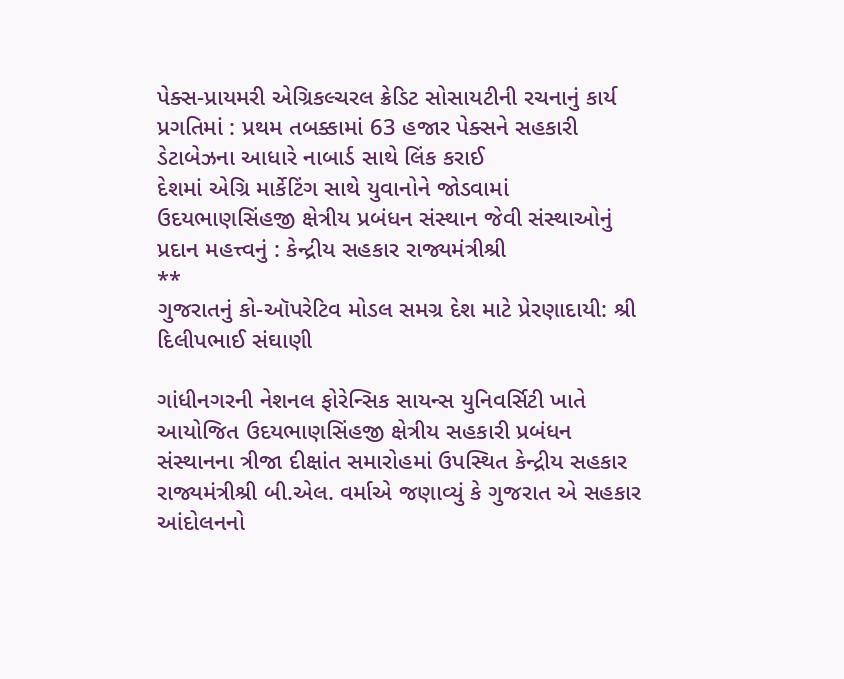પેક્સ-પ્રાયમરી એગ્રિકલ્ચરલ ક્રેડિટ સોસાયટીની રચનાનું કાર્ય પ્રગતિમાં : પ્રથમ તબક્કામાં 63 હજાર પેક્સને સહકારી ડેટાબેઝના આધારે નાબાર્ડ સાથે લિંક કરાઈ
દેશમાં એગ્રિ માર્કેટિંગ સાથે યુવાનોને જોડવામાં ઉદયભાણસિંહજી ક્ષેત્રીય પ્રબંધન સંસ્થાન જેવી સંસ્થાઓનું પ્રદાન મહત્ત્વનું : કેન્દ્રીય સહકાર રાજ્યમંત્રીશ્રી
**
ગુજરાતનું કો-ઑપરેટિવ મોડલ સમગ્ર દેશ માટે પ્રેરણાદાયી: શ્રી દિલીપભાઈ સંઘાણી

ગાંધીનગરની નેશનલ ફોરેન્સિક સાયન્સ યુનિવર્સિટી ખાતે આયોજિત ઉદયભાણસિંહજી ક્ષેત્રીય સહકારી પ્રબંધન સંસ્થાનના ત્રીજા દીક્ષાંત સમારોહમાં ઉપસ્થિત કેન્દ્રીય સહકાર રાજ્યમંત્રીશ્રી બી.એલ. વર્માએ જણાવ્યું કે ગુજરાત એ સહકાર આંદોલનનો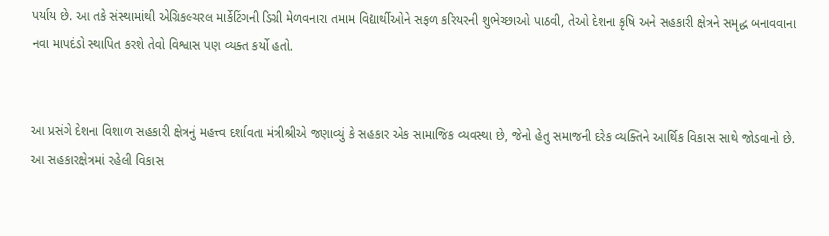પર્યાય છે. આ તકે સંસ્થામાંથી એગ્રિકલ્ચરલ માર્કેટિંગની ડિગ્રી મેળવનારા તમામ વિદ્યાર્થીઓને સફળ કરિયરની શુભેચ્છાઓ પાઠવી, તેઓ દેશના કૃષિ અને સહકારી ક્ષેત્રને સમૃદ્ધ બનાવવાના નવા માપદંડો સ્થાપિત કરશે તેવો વિશ્વાસ પણ વ્યક્ત કર્યો હતો.


આ પ્રસંગે દેશના વિશાળ સહકારી ક્ષેત્રનું મહત્ત્વ દર્શાવતા મંત્રીશ્રીએ જણાવ્યું કે સહકાર એક સામાજિક વ્યવસ્થા છે, જેનો હેતુ સમાજની દરેક વ્યક્તિને આર્થિક વિકાસ સાથે જોડવાનો છે. આ સહકારક્ષેત્રમાં રહેલી વિકાસ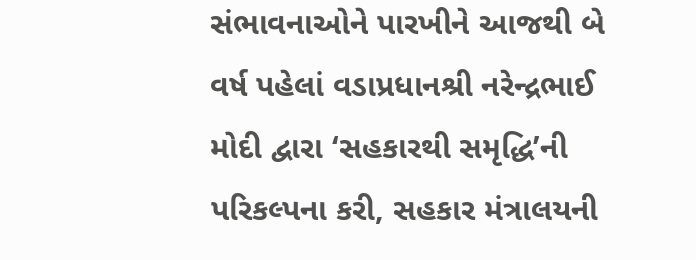સંભાવનાઓને પારખીને આજથી બે વર્ષ પહેલાં વડાપ્રધાનશ્રી નરેન્દ્રભાઈ મોદી દ્વારા ‘સહકારથી સમૃદ્ધિ’ની પરિકલ્પના કરી, સહકાર મંત્રાલયની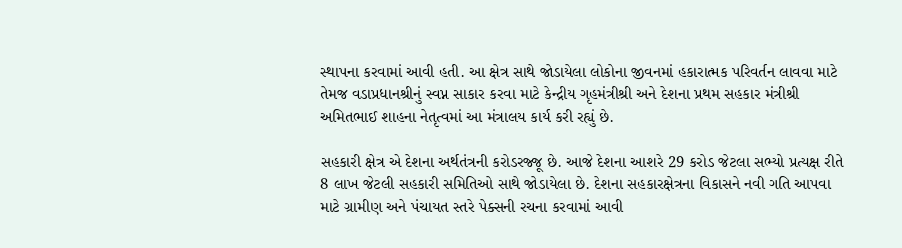સ્થાપના કરવામાં આવી હતી. આ ક્ષેત્ર સાથે જોડાયેલા લોકોના જીવનમાં હકારાત્મક પરિવર્તન લાવવા માટે તેમજ વડાપ્રધાનશ્રીનું સ્વપ્ન સાકાર કરવા માટે કેન્દ્રીય ગૃહમંત્રીશ્રી અને દેશના પ્રથમ સહકાર મંત્રીશ્રી અમિતભાઈ શાહના નેતૃત્વમાં આ મંત્રાલય કાર્ય કરી રહ્યું છે.

સહકારી ક્ષેત્ર એ દેશના અર્થતંત્રની કરોડરજ્જૂ છે. આજે દેશના આશરે 29 કરોડ જેટલા સભ્યો પ્રત્યક્ષ રીતે 8 લાખ જેટલી સહકારી સમિતિઓ સાથે જોડાયેલા છે. દેશના સહકારક્ષેત્રના વિકાસને નવી ગતિ આપવા માટે ગ્રામીણ અને પંચાયત સ્તરે પેક્સની રચના કરવામાં આવી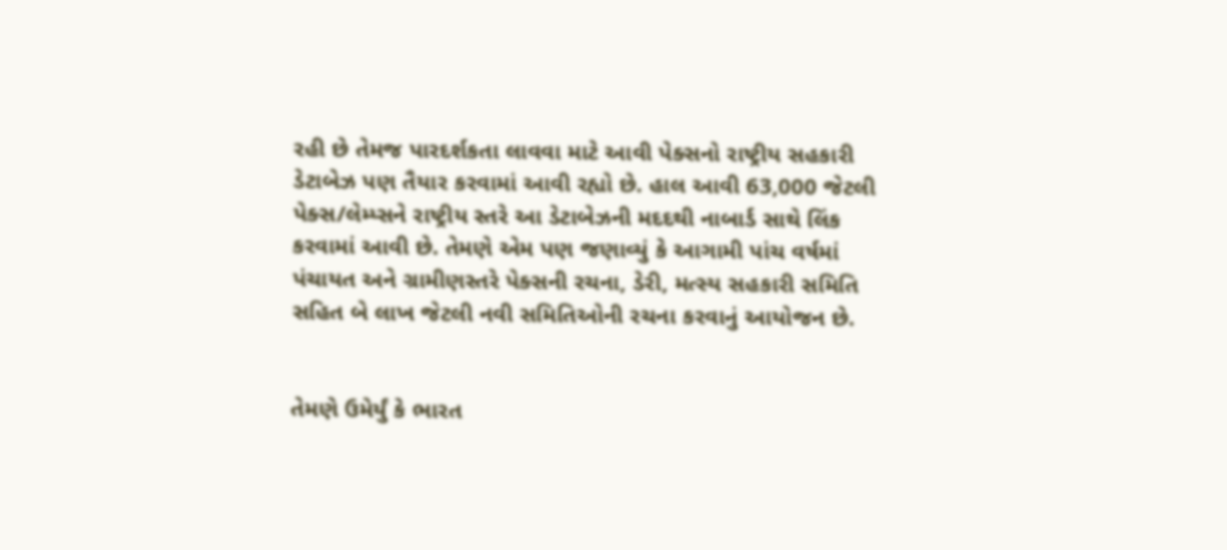રહી છે તેમજ પારદર્શકતા લાવવા માટે આવી પેક્સનો રાષ્ટ્રીય સહકારી ડેટાબેઝ પણ તૈયાર કરવામાં આવી રહ્યો છે. હાલ આવી 63,000 જેટલી પેક્સ/લેમ્પ્સને રાષ્ટ્રીય સ્તરે આ ડેટાબેઝની મદદથી નાબાર્ડ સાથે લિંક કરવામાં આવી છે. તેમણે એમ પણ જણાવ્યું કે આગામી પાંચ વર્ષમાં પંચાયત અને ગ્રામીણસ્તરે પેક્સની રચના, ડેરી, મત્સ્ય સહકારી સમિતિ સહિત બે લાખ જેટલી નવી સમિતિઓની રચના કરવાનું આયોજન છે.


તેમણે ઉમેર્યું કે ભારત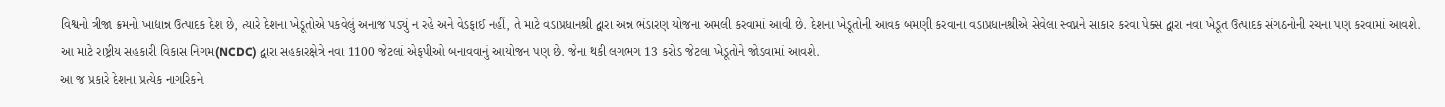વિશ્વનો ત્રીજા ક્રમનો ખાદ્યાન્ન ઉત્પાદક દેશ છે, ત્યારે દેશના ખેડૂતોએ પકવેલું અનાજ પડ્યું ન રહે અને વેડફાઈ નહીં, તે માટે વડાપ્રધાનશ્રી દ્વારા અન્ન ભંડારણ યોજના અમલી કરવામાં આવી છે. દેશના ખેડૂતોની આવક બમણી કરવાના વડાપ્રધાનશ્રીએ સેવેલા સ્વપ્નને સાકાર કરવા પેક્સ દ્વારા નવા ખેડૂત ઉત્પાદક સંગઠનોની રચના પણ કરવામાં આવશે. આ માટે રાષ્ટ્રીય સહકારી વિકાસ નિગમ(NCDC) દ્વારા સહકારક્ષેત્રે નવા 1100 જેટલાં એફપીઓ બનાવવાનું આયોજન પણ છે. જેના થકી લગભગ 13 કરોડ જેટલા ખેડૂતોને જોડવામાં આવશે.
આ જ પ્રકારે દેશના પ્રત્યેક નાગરિકને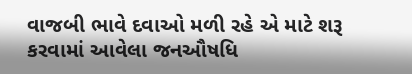વાજબી ભાવે દવાઓ મળી રહે એ માટે શરૂ કરવામાં આવેલા જનઔષધિ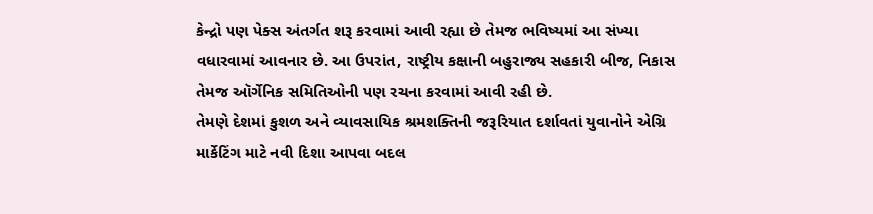કેન્દ્રો પણ પેક્સ અંતર્ગત શરૂ કરવામાં આવી રહ્યા છે તેમજ ભવિષ્યમાં આ સંખ્યા વધારવામાં આવનાર છે. આ ઉપરાંત, રાષ્ટ્રીય કક્ષાની બહુરાજ્ય સહકારી બીજ, નિકાસ તેમજ ઑર્ગેનિક સમિતિઓની પણ રચના કરવામાં આવી રહી છે.
તેમણે દેશમાં કુશળ અને વ્યાવસાયિક શ્રમશક્તિની જરૂરિયાત દર્શાવતાં યુવાનોને એગ્રિ માર્કેટિંગ માટે નવી દિશા આપવા બદલ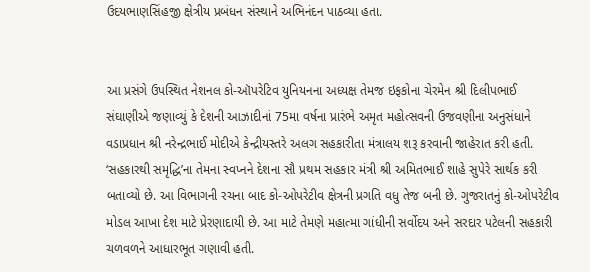ઉદયભાણસિંહજી ક્ષેત્રીય પ્રબંધન સંસ્થાને અભિનંદન પાઠવ્યા હતા.


આ પ્રસંગે ઉપસ્થિત નેશનલ કો-ઑપરેટિવ યુનિયનના અધ્યક્ષ તેમજ ઇફકોના ચેરમેન શ્રી દિલીપભાઈ સંઘાણીએ જણાવ્યું કે દેશની આઝાદીનાં 75મા વર્ષના પ્રારંભે અમૃત મહોત્સવની ઉજવણીના અનુસંધાને વડાપ્રધાન શ્રી નરેન્દ્રભાઈ મોદીએ કેન્દ્રીયસ્તરે અલગ સહકારીતા મંત્રાલય શરૂ કરવાની જાહેરાત કરી હતી. ‘સહકારથી સમૃદ્ધિ’ના તેમના સ્વપ્નને દેશના સૌ પ્રથમ સહકાર મંત્રી શ્રી અમિતભાઈ શાહે સુપેરે સાર્થક કરી બતાવ્યો છે. આ વિભાગની રચના બાદ કો-ઓપરેટીવ ક્ષેત્રની પ્રગતિ વધુ તેજ બની છે. ગુજરાતનું કો-ઓપરેટીવ મોડલ આખા દેશ માટે પ્રેરણાદાયી છે. આ માટે તેમણે મહાત્મા ગાંધીની સર્વોદય અને સરદાર પટેલની સહકારી ચળવળને આધારભૂત ગણાવી હતી.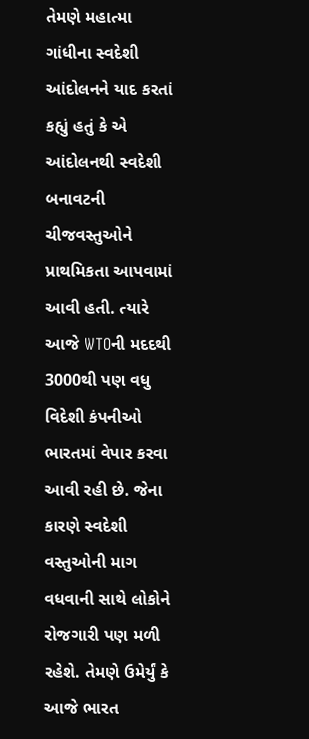તેમણે મહાત્મા ગાંધીના સ્વદેશી આંદોલનને યાદ કરતાં કહ્યું હતું કે એ આંદોલનથી સ્વદેશી બનાવટની ચીજવસ્તુઓને પ્રાથમિકતા આપવામાં આવી હતી. ત્યારે આજે WTOની મદદથી 3000થી પણ વધુ વિદેશી કંપનીઓ ભારતમાં વેપાર કરવા આવી રહી છે. જેના કારણે સ્વદેશી વસ્તુઓની માગ વધવાની સાથે લોકોને રોજગારી પણ મળી રહેશે. તેમણે ઉમેર્યું કે આજે ભારત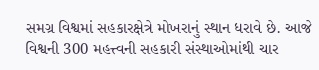સમગ્ર વિશ્વમાં સહકારક્ષેત્રે મોખરાનું સ્થાન ધરાવે છે. આજે વિશ્વની 300 મહત્ત્વની સહકારી સંસ્થાઓમાંથી ચાર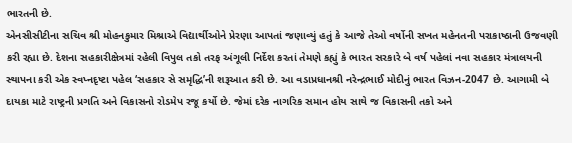ભારતની છે.
એનસીસીટીના સચિવ શ્રી મોહનકુમાર મિશ્રાએ વિદ્યાર્થીઓને પ્રેરણા આપતાં જણાવ્યું હતું કે આજે તેઓ વર્ષોની સખત મહેનતની પરાકાષ્ઠાની ઉજવણી કરી રહ્યા છે. દેશના સહકારીક્ષેત્રમાં રહેલી વિપુલ તકો તરફ અંગૂલી નિર્દેશ કરતાં તેમણે કહ્યું કે ભારત સરકારે બે વર્ષ પહેલાં નવા સહકાર મંત્રાલયની સ્થાપના કરી એક સ્વપ્નદૃષ્ટા પહેલ ‘સહકાર સે સમૃદ્ધિ’ની શરૂઆત કરી છે. આ વડાપ્રધાનશ્રી નરેન્દ્રભાઈ મોદીનું ભારત વિઝન-2047 છે. આગામી બે દાયકા માટે રાષ્ટ્રની પ્રગતિ અને વિકાસનો રોડમેપ રજૂ કર્યો છે. જેમાં દરેક નાગરિક સમાન હોય સાથે જ વિકાસની તકો અને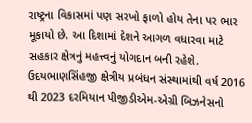રાષ્ટ્રના વિકાસમાં પણ સરખો ફાળો હોય તેના પર ભાર મૂકાયો છે. આ દિશામાં દેશને આગળ વધારવા માટે સહકાર ક્ષેત્રનું મહત્ત્વનું યોગદાન બની રહેશે.
ઉદયભાણસિંહજી ક્ષેત્રીય પ્રબંધન સંસ્થામાંથી વર્ષ 2016 થી 2023 દરમિયાન પીજીડીએમ-એગ્રી બિઝનેસનો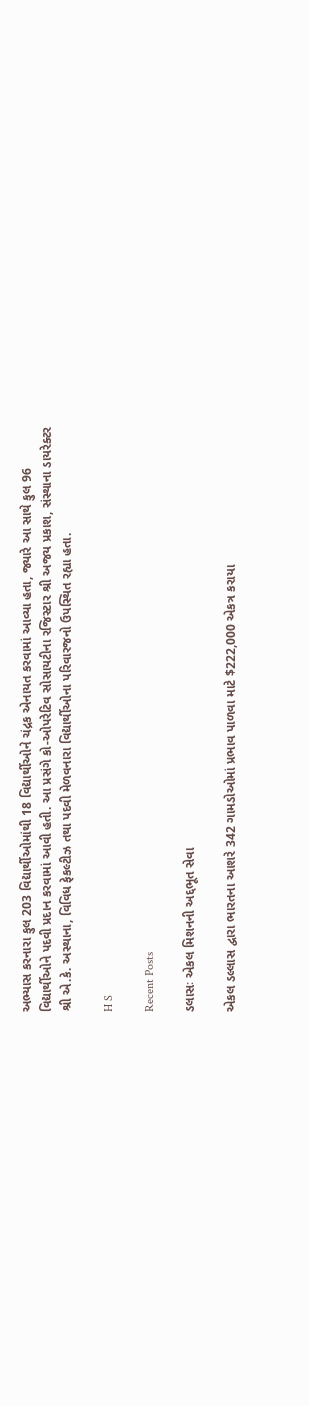અભ્યાસ કરનારા કુલ 203 વિદ્યાર્થીઓમાંથી 18 વિદ્યાર્થીઓને ચંદ્રક એનાયત કરવામાં આવ્યા હતા, જ્યારે આ સાથે કુલ 96 વિદ્યાર્થીઓને પદવી પ્રદાન કરવામાં આવી હતી. આ પ્રસંગે કો-ઓપરેટિવ સોસાયટીના રજિસ્ટાર શ્રી અજય પ્રકાશ, સંસ્થાના ડાયરેક્ટર શ્રી એ.કે. અસ્થાના, વિવિધ ફેકલ્ટીઝ તથા પદવી મેળવનારા વિદ્યાર્થીઓના પરિવારજનો ઉપસ્થિત રહ્યા હતા.

H S

Recent Posts

ડલાસઃ એકલ મિશનની અદ્દભૂત સેવા

એકલ ડલ્લાસ દ્વારા ભારતના આશરે 342 ગામડોઓમાં પ્રભાવ પાળવા માટે $222,000 એકત્ર કરાયા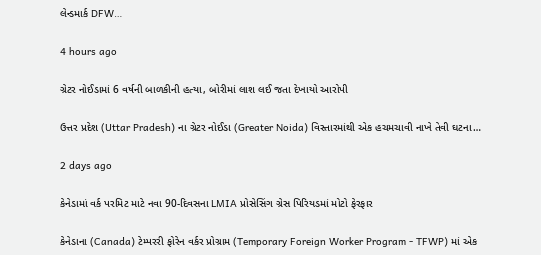લેન્ડમાર્ક DFW…

4 hours ago

ગ્રેટર નોઈડામાં 6 વર્ષની બાળકીની હત્યા, બોરીમાં લાશ લઈ જતા દેખાયો આરોપી

ઉત્તર પ્રદેશ (Uttar Pradesh) ના ગ્રેટર નોઈડા (Greater Noida) વિસ્તારમાંથી એક હચમચાવી નાખે તેવી ઘટના…

2 days ago

કેનેડામાં વર્ક પરમિટ માટે નવા 90-દિવસના LMIA પ્રોસેસિંગ ગ્રેસ પિરિયડમાં મોટો ફેરફાર

કેનેડાના (Canada) ટેમ્પરરી ફોરેન વર્કર પ્રોગ્રામ (Temporary Foreign Worker Program - TFWP) માં એક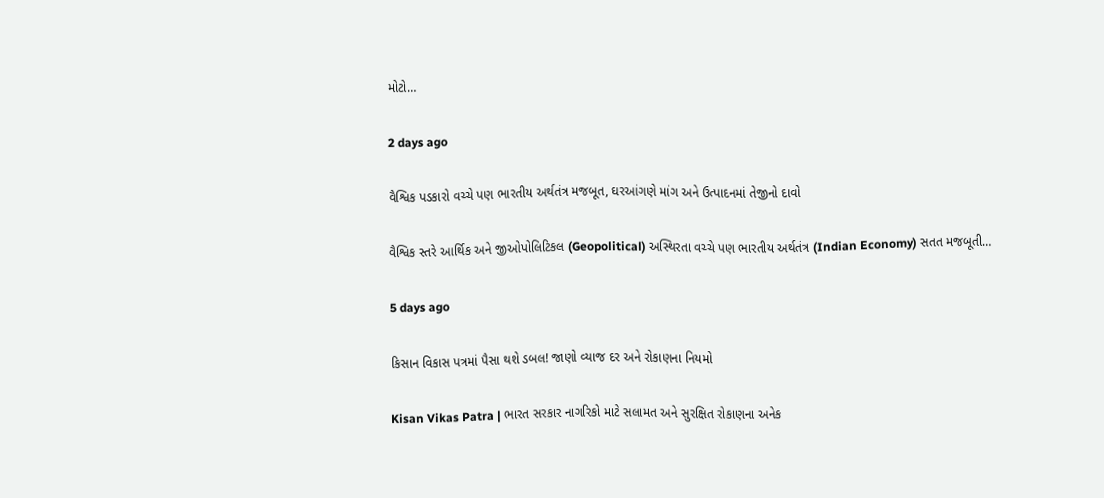મોટો…

2 days ago

વૈશ્વિક પડકારો વચ્ચે પણ ભારતીય અર્થતંત્ર મજબૂત, ઘરઆંગણે માંગ અને ઉત્પાદનમાં તેજીનો દાવો

વૈશ્વિક સ્તરે આર્થિક અને જીઓપોલિટિકલ (Geopolitical) અસ્થિરતા વચ્ચે પણ ભારતીય અર્થતંત્ર (Indian Economy) સતત મજબૂતી…

5 days ago

કિસાન વિકાસ પત્રમાં પૈસા થશે ડબલ! જાણો વ્યાજ દર અને રોકાણના નિયમો

Kisan Vikas Patra | ભારત સરકાર નાગરિકો માટે સલામત અને સુરક્ષિત રોકાણના અનેક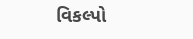વિકલ્પો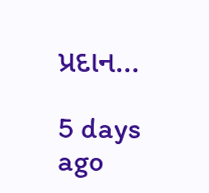પ્રદાન…

5 days ago